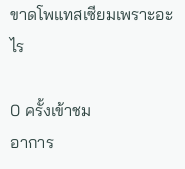ขาดโพแทสเซียมเพราะอะไร

0 ครั้งเข้าชม
อาการ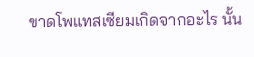ขาดโพแทสเซียมเกิดจากอะไร นั้น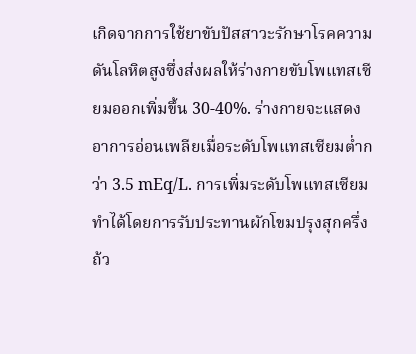เกิดจากการใช้ยาขับปัสสาวะรักษาโรคความดันโลหิตสูงซึ่งส่งผลให้ร่างกายขับโพแทสเซียมออกเพิ่มขึ้น 30-40%. ร่างกายจะแสดงอาการอ่อนเพลียเมื่อระดับโพแทสเซียมต่ำกว่า 3.5 mEq/L. การเพิ่มระดับโพแทสเซียมทำได้โดยการรับประทานผักโขมปรุงสุกครึ่งถ้ว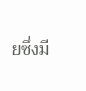ยซึ่งมี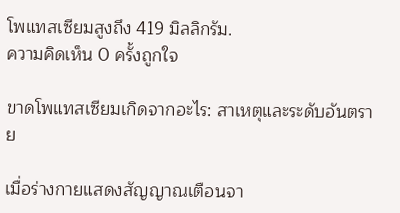โพแทสเซียมสูงถึง 419 มิลลิกรัม.
ความคิดเห็น 0 ครั้งถูกใจ

ขาดโพแทสเซียมเกิดจากอะไร: สาเหตุและระดับอันตราย

เมื่อร่างกายแสดงสัญญาณเตือนจา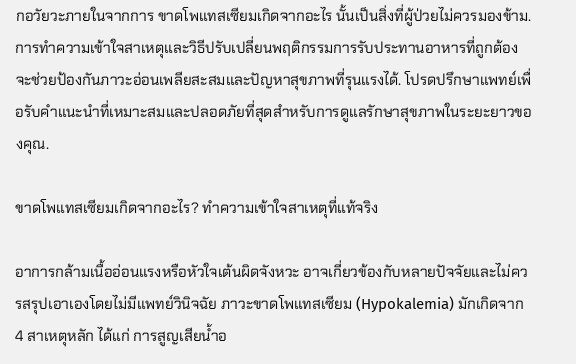กอวัยวะภายในจากการ ขาดโพแทสเซียมเกิดจากอะไร นั้นเป็นสิ่งที่ผู้ป่วยไม่ควรมองข้าม. การทำความเข้าใจสาเหตุและวิธีปรับเปลี่ยนพฤติกรรมการรับประทานอาหารที่ถูกต้องจะช่วยป้องกันภาวะอ่อนเพลียสะสมและปัญหาสุขภาพที่รุนแรงได้. โปรดปรึกษาแพทย์เพื่อรับคำแนะนำที่เหมาะสมและปลอดภัยที่สุดสำหรับการดูแลรักษาสุขภาพในระยะยาวของคุณ.

ขาดโพแทสเซียมเกิดจากอะไร? ทำความเข้าใจสาเหตุที่แท้จริง

อาการกล้ามเนื้ออ่อนแรงหรือหัวใจเต้นผิดจังหวะ อาจเกี่ยวข้องกับหลายปัจจัยและไม่ควรสรุปเอาเองโดยไม่มีแพทย์วินิจฉัย ภาวะขาดโพแทสเซียม (Hypokalemia) มักเกิดจาก 4 สาเหตุหลัก ได้แก่ การสูญเสียน้ำอ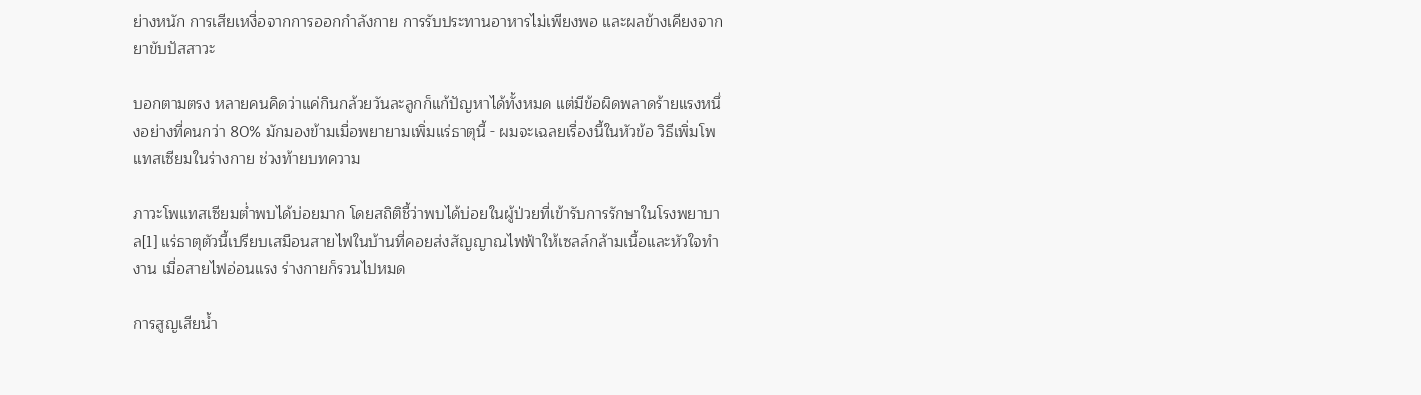ย่างหนัก การเสียเหงื่อจากการออกกำลังกาย การรับประทานอาหารไม่เพียงพอ และผลข้างเคียงจากยาขับปัสสาวะ

บอกตามตรง หลายคนคิดว่าแค่กินกล้วยวันละลูกก็แก้ปัญหาได้ทั้งหมด แต่มีข้อผิดพลาดร้ายแรงหนึ่งอย่างที่คนกว่า 80% มักมองข้ามเมื่อพยายามเพิ่มแร่ธาตุนี้ - ผมจะเฉลยเรื่องนี้ในหัวข้อ วิธีเพิ่มโพแทสเซียมในร่างกาย ช่วงท้ายบทความ

ภาวะโพแทสเซียมต่ำพบได้บ่อยมาก โดยสถิติชี้ว่าพบได้บ่อยในผู้ป่วยที่เข้ารับการรักษาในโรงพยาบาล[1] แร่ธาตุตัวนี้เปรียบเสมือนสายไฟในบ้านที่คอยส่งสัญญาณไฟฟ้าให้เซลล์กล้ามเนื้อและหัวใจทำงาน เมื่อสายไฟอ่อนแรง ร่างกายก็รวนไปหมด

การสูญเสียน้ำ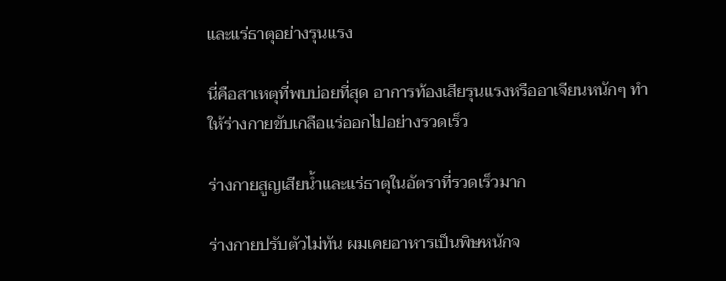และแร่ธาตุอย่างรุนแรง

นี่คือสาเหตุที่พบบ่อยที่สุด อาการท้องเสียรุนแรงหรืออาเจียนหนักๆ ทำให้ร่างกายขับเกลือแร่ออกไปอย่างรวดเร็ว

ร่างกายสูญเสียน้ำและแร่ธาตุในอัตราที่รวดเร็วมาก

ร่างกายปรับตัวไม่ทัน ผมเคยอาหารเป็นพิษหนักจ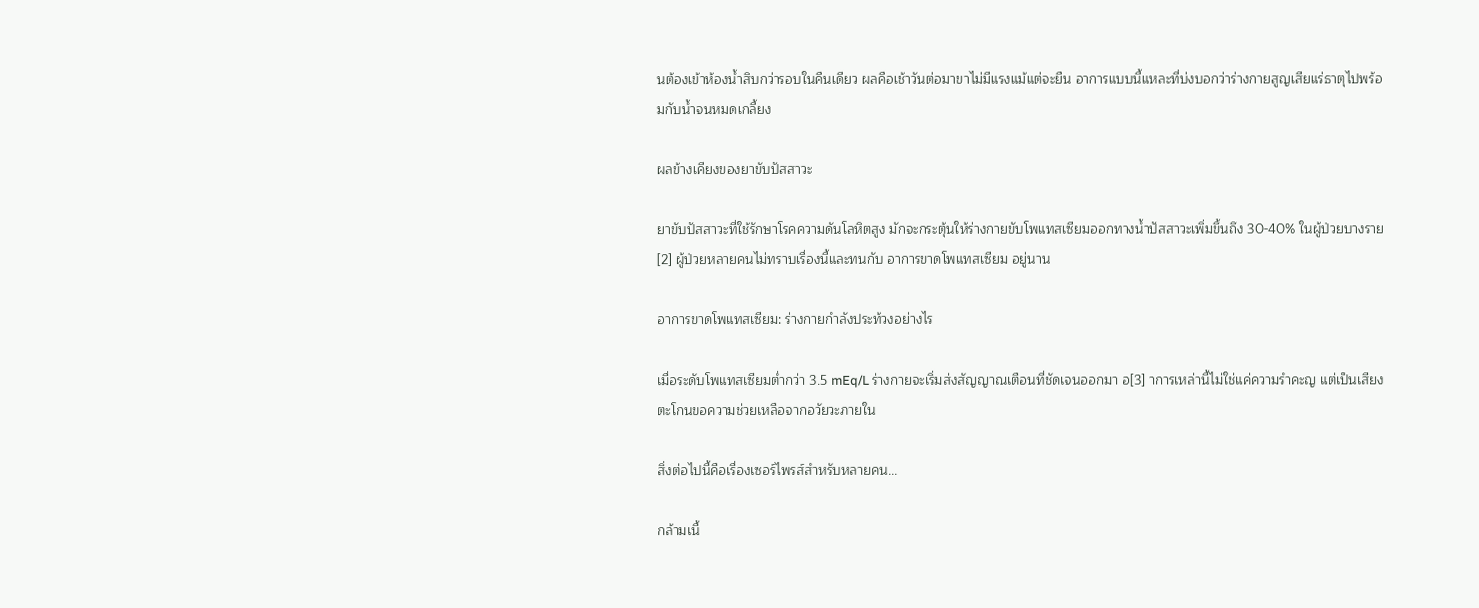นต้องเข้าห้องน้ำสิบกว่ารอบในคืนเดียว ผลคือเช้าวันต่อมาขาไม่มีแรงแม้แต่จะยืน อาการแบบนี้แหละที่บ่งบอกว่าร่างกายสูญเสียแร่ธาตุไปพร้อมกับน้ำจนหมดเกลี้ยง

ผลข้างเคียงของยาขับปัสสาวะ

ยาขับปัสสาวะที่ใช้รักษาโรคความดันโลหิตสูง มักจะกระตุ้นให้ร่างกายขับโพแทสเซียมออกทางน้ำปัสสาวะเพิ่มขึ้นถึง 30-40% ในผู้ป่วยบางราย [2] ผู้ป่วยหลายคนไม่ทราบเรื่องนี้และทนกับ อาการขาดโพแทสเซียม อยู่นาน

อาการขาดโพแทสเซียม: ร่างกายกำลังประท้วงอย่างไร

เมื่อระดับโพแทสเซียมต่ำกว่า 3.5 mEq/L ร่างกายจะเริ่มส่งสัญญาณเตือนที่ชัดเจนออกมา อ[3] าการเหล่านี้ไม่ใช่แค่ความรำคะญ แต่เป็นเสียงตะโกนขอความช่วยเหลือจากอวัยวะภายใน

สิ่งต่อไปนี้คือเรื่องเซอร์ไพรส์สำหรับหลายคน...

กล้ามเนื้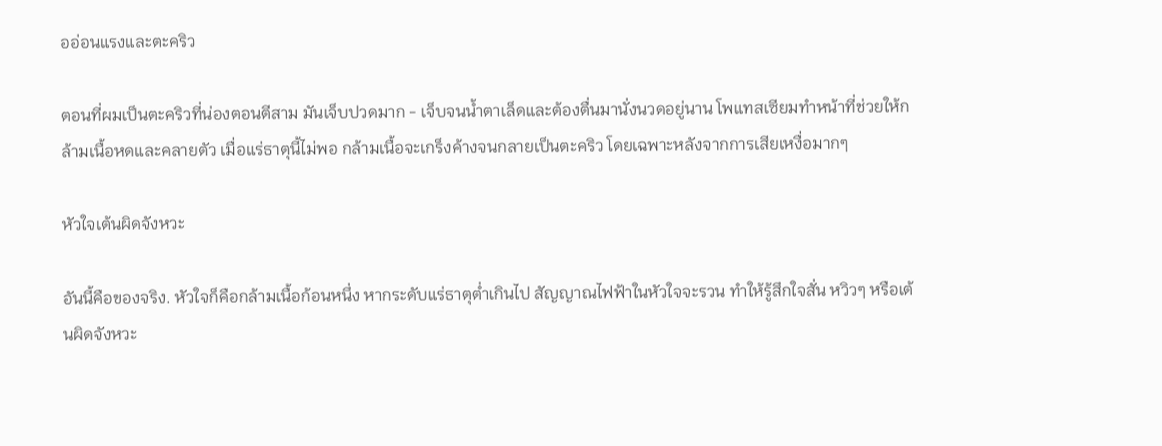ออ่อนแรงและตะคริว

ตอนที่ผมเป็นตะคริวที่น่องตอนตีสาม มันเจ็บปวดมาก - เจ็บจนน้ำตาเล็ดและต้องตื่นมานั่งนวดอยู่นาน โพแทสเซียมทำหน้าที่ช่วยให้กล้ามเนื้อหดและคลายตัว เมื่อแร่ธาตุนี้ไม่พอ กล้ามเนื้อจะเกร็งค้างจนกลายเป็นตะคริว โดยเฉพาะหลังจากการเสียเหงื่อมากๆ

หัวใจเต้นผิดจังหวะ

อันนี้คือของจริง. หัวใจก็คือกล้ามเนื้อก้อนหนึ่ง หากระดับแร่ธาตุต่ำเกินไป สัญญาณไฟฟ้าในหัวใจจะรวน ทำให้รู้สึกใจสั่น หวิวๆ หรือเต้นผิดจังหวะ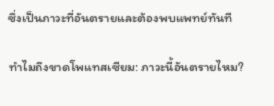ซึ่งเป็นภาวะที่อันตรายและต้องพบแพทย์ทันที

ทำไมถึงขาดโพแทสเซียม: ภาวะนี้อันตรายไหม?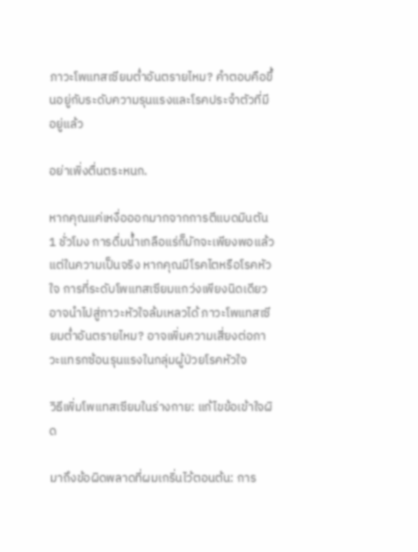ภาวะโพแทสเซียมต่ำอันตรายไหม? คำตอบคือขึ้นอยู่กับระดับความรุนแรงและโรคประจำตัวที่มีอยู่แล้ว

อย่าเพิ่งตื่นตระหนก.

หากคุณแค่เหงื่อออกมากจากการตีแบดมินตัน 1 ชั่วโมง การดื่มน้ำเกลือแร่ก็มักจะเพียงพอแล้ว แต่ในความเป็นจริง หากคุณมีโรคไตหรือโรคหัวใจ การที่ระดับโพแทสเซียมแกว่งเพียงนิดเดียวอาจนำไปสู่ภาวะหัวใจล้มเหลวได้ ภาวะโพแทสเซียมต่ำอันตรายไหม? อาจเพิ่มความเสี่ยงต่อภาวะแทรกซ้อนรุนแรงในกลุ่มผู้ป่วยโรคหัวใจ

วิธีเพิ่มโพแทสเซียมในร่างกาย: แก้ไขข้อเข้าใจผิด

มาถึงข้อผิดพลาดที่ผมเกริ่นไว้ตอนต้น: การ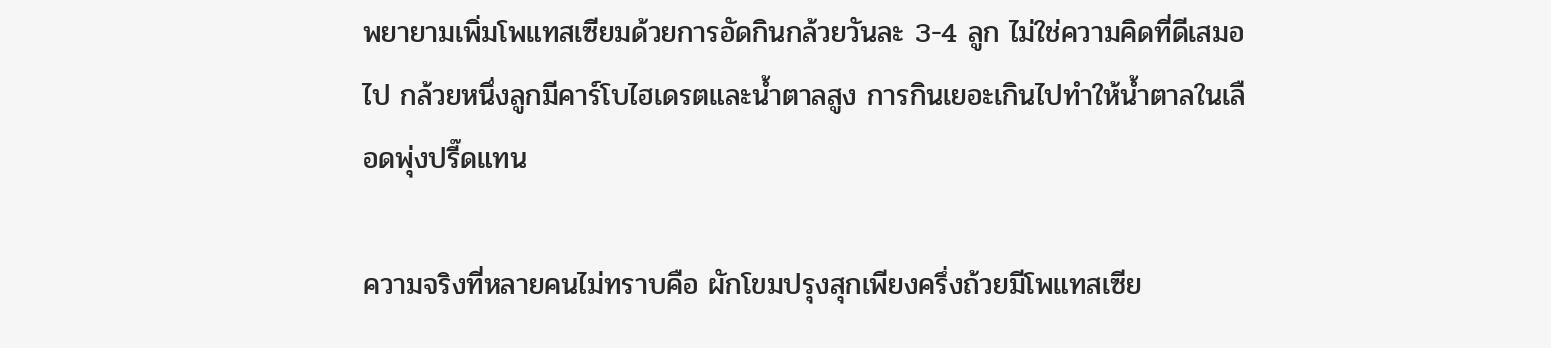พยายามเพิ่มโพแทสเซียมด้วยการอัดกินกล้วยวันละ 3-4 ลูก ไม่ใช่ความคิดที่ดีเสมอไป กล้วยหนึ่งลูกมีคาร์โบไฮเดรตและน้ำตาลสูง การกินเยอะเกินไปทำให้น้ำตาลในเลือดพุ่งปรี๊ดแทน

ความจริงที่หลายคนไม่ทราบคือ ผักโขมปรุงสุกเพียงครึ่งถ้วยมีโพแทสเซีย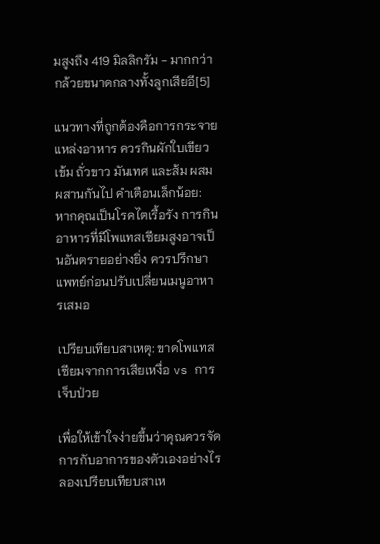มสูงถึง 419 มิลลิกรัม - มากกว่ากล้วยขนาดกลางทั้งลูกเสียอี[5]

แนวทางที่ถูกต้องคือการกระจายแหล่งอาหาร ควรกินผักใบเขียวเข้ม ถั่วขาว มันเทศ และส้ม ผสมผสานกันไป คำเตือนเล็กน้อย: หากคุณเป็นโรคไตเรื้อรัง การกินอาหารที่มีโพแทสเซียมสูงอาจเป็นอันตรายอย่างยิ่ง ควรปรึกษาแพทย์ก่อนปรับเปลี่ยนเมนูอาหารเสมอ

เปรียบเทียบสาเหตุ: ขาดโพแทสเซียมจากการเสียเหงื่อ vs การเจ็บป่วย

เพื่อให้เข้าใจง่ายขึ้นว่าคุณควรจัดการกับอาการของตัวเองอย่างไร ลองเปรียบเทียบสาเห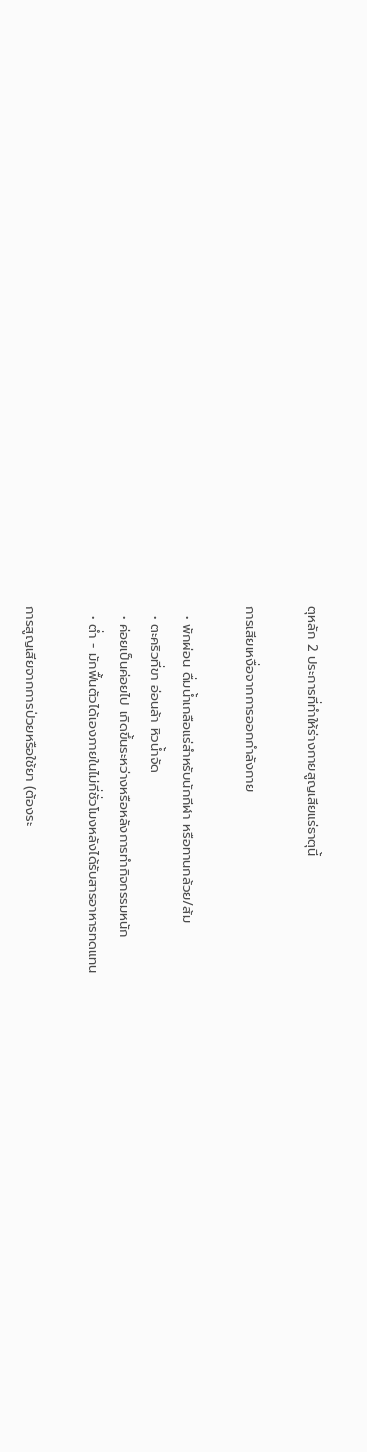ตุหลัก 2 ประการที่ทำให้ร่างกายสูญเสียแร่ธาตุนี้

การเสียเหงื่อจากการออกกำลังกาย

  • พักผ่อน ดื่มน้ำเกลือแร่สำหรับนักกีฬา หรือทานกล้วย/ส้ม
  • ตะคริวที่ขา อ่อนล้า หิวน้ำจัด
  • ค่อยเป็นค่อยไป เกิดขึ้นระหว่างหรือหลังการทำกิจกรรมหนัก
  • ต่ำ - มักฟื้นตัวได้เองภายในไม่กี่ชั่วโมงหลังได้รับสารอาหารทดแทน

การสูญเสียจากการป่วยหรือใช้ยา (ต้องระ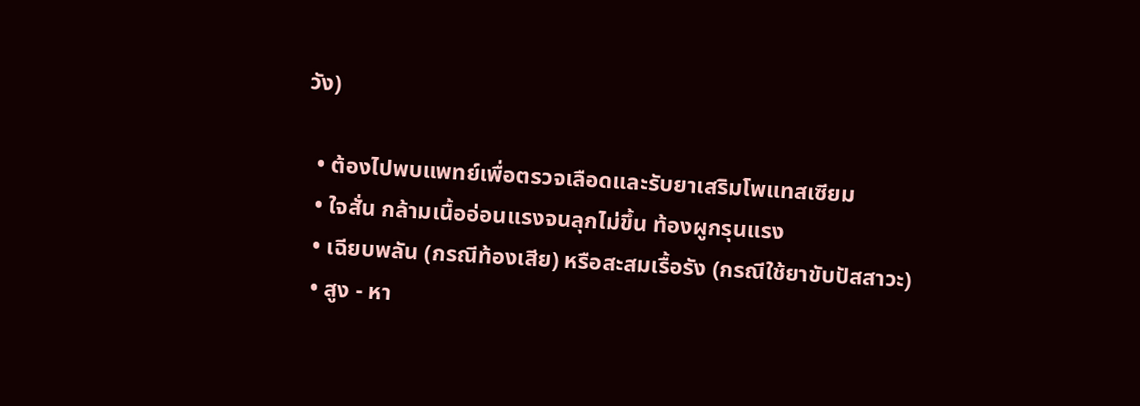วัง)

  • ต้องไปพบแพทย์เพื่อตรวจเลือดและรับยาเสริมโพแทสเซียม
  • ใจสั่น กล้ามเนื้ออ่อนแรงจนลุกไม่ขึ้น ท้องผูกรุนแรง
  • เฉียบพลัน (กรณีท้องเสีย) หรือสะสมเรื้อรัง (กรณีใช้ยาขับปัสสาวะ)
  • สูง - หา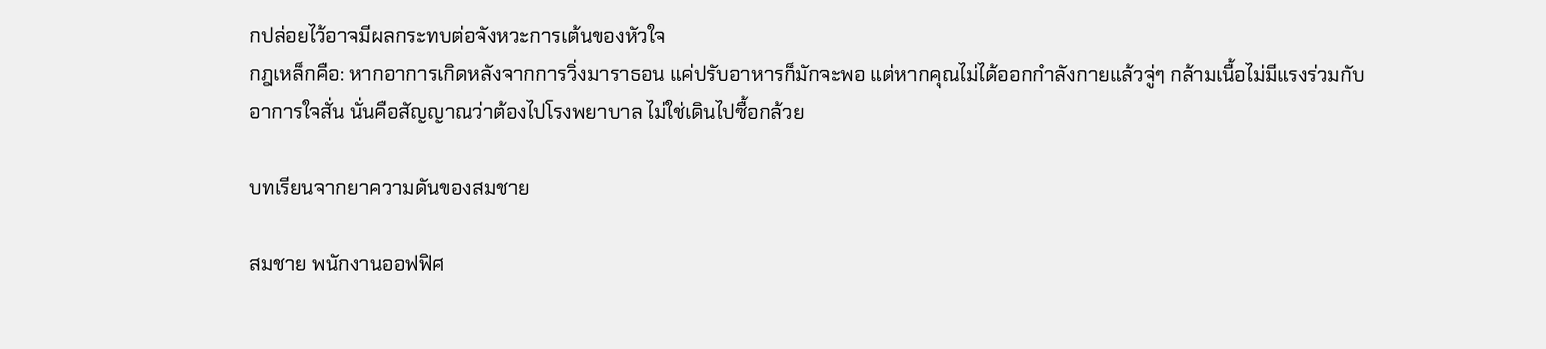กปล่อยไว้อาจมีผลกระทบต่อจังหวะการเต้นของหัวใจ
กฎเหล็กคือ: หากอาการเกิดหลังจากการวิ่งมาราธอน แค่ปรับอาหารก็มักจะพอ แต่หากคุณไม่ได้ออกกำลังกายแล้วจู่ๆ กล้ามเนื้อไม่มีแรงร่วมกับอาการใจสั่น นั่นคือสัญญาณว่าต้องไปโรงพยาบาล ไม่ใช่เดินไปซื้อกล้วย

บทเรียนจากยาความดันของสมชาย

สมชาย พนักงานออฟฟิศ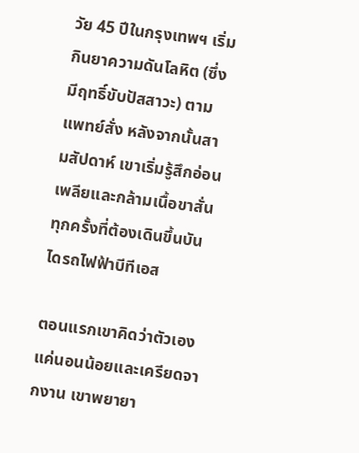วัย 45 ปีในกรุงเทพฯ เริ่มกินยาความดันโลหิต (ซึ่งมีฤทธิ์ขับปัสสาวะ) ตามแพทย์สั่ง หลังจากนั้นสามสัปดาห์ เขาเริ่มรู้สึกอ่อนเพลียและกล้ามเนื้อขาสั่นทุกครั้งที่ต้องเดินขึ้นบันไดรถไฟฟ้าบีทีเอส

ตอนแรกเขาคิดว่าตัวเองแค่นอนน้อยและเครียดจากงาน เขาพยายา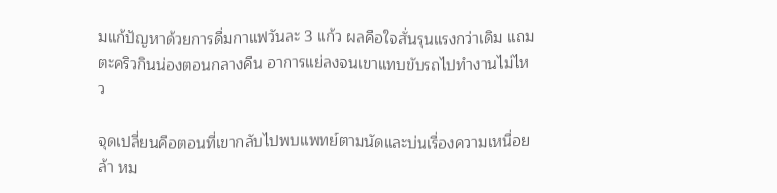มแก้ปัญหาด้วยการดื่มกาแฟวันละ 3 แก้ว ผลคือใจสั่นรุนแรงกว่าเดิม แถมตะคริวกินน่องตอนกลางคืน อาการแย่ลงจนเขาแทบขับรถไปทำงานไม่ไหว

จุดเปลี่ยนคือตอนที่เขากลับไปพบแพทย์ตามนัดและบ่นเรื่องความเหนื่อยล้า หม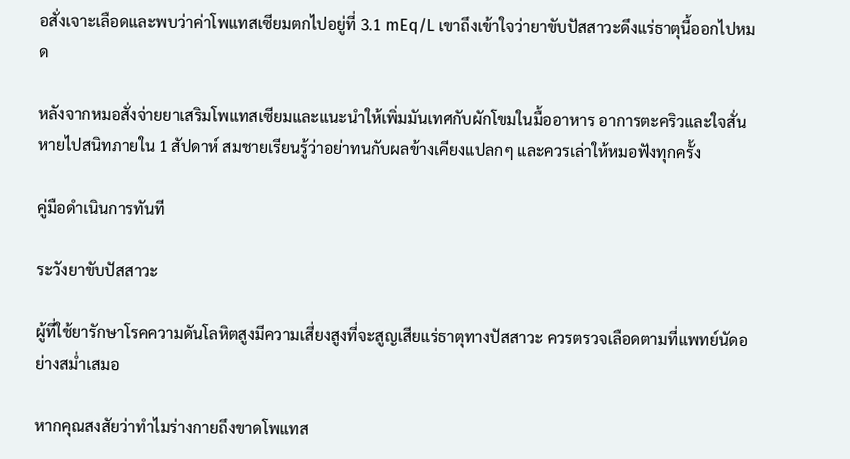อสั่งเจาะเลือดและพบว่าค่าโพแทสเซียมตกไปอยู่ที่ 3.1 mEq/L เขาถึงเข้าใจว่ายาขับปัสสาวะดึงแร่ธาตุนี้ออกไปหมด

หลังจากหมอสั่งจ่ายยาเสริมโพแทสเซียมและแนะนำให้เพิ่มมันเทศกับผักโขมในมื้ออาหาร อาการตะคริวและใจสั่นหายไปสนิทภายใน 1 สัปดาห์ สมชายเรียนรู้ว่าอย่าทนกับผลข้างเคียงแปลกๆ และควรเล่าให้หมอฟังทุกครั้ง

คู่มือดำเนินการทันที

ระวังยาขับปัสสาวะ

ผู้ที่ใช้ยารักษาโรคความดันโลหิตสูงมีความเสี่ยงสูงที่จะสูญเสียแร่ธาตุทางปัสสาวะ ควรตรวจเลือดตามที่แพทย์นัดอย่างสม่ำเสมอ

หากคุณสงสัยว่าทำไมร่างกายถึงขาดโพแทส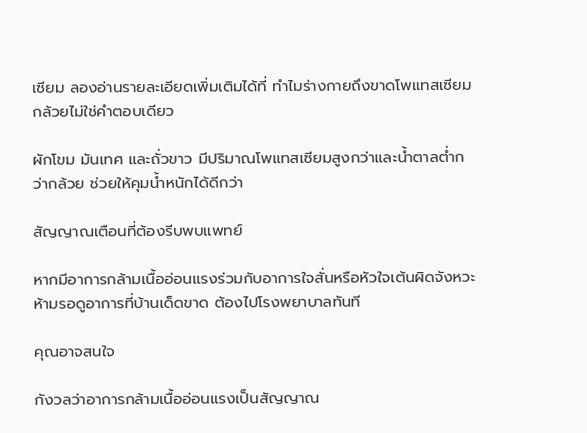เซียม ลองอ่านรายละเอียดเพิ่มเติมได้ที่ ทำไมร่างกายถึงขาดโพแทสเซียม
กล้วยไม่ใช่คำตอบเดียว

ผักโขม มันเทศ และถั่วขาว มีปริมาณโพแทสเซียมสูงกว่าและน้ำตาลต่ำกว่ากล้วย ช่วยให้คุมน้ำหนักได้ดีกว่า

สัญญาณเตือนที่ต้องรีบพบแพทย์

หากมีอาการกล้ามเนื้ออ่อนแรงร่วมกับอาการใจสั่นหรือหัวใจเต้นผิดจังหวะ ห้ามรอดูอาการที่บ้านเด็ดขาด ต้องไปโรงพยาบาลทันที

คุณอาจสนใจ

กังวลว่าอาการกล้ามเนื้ออ่อนแรงเป็นสัญญาณ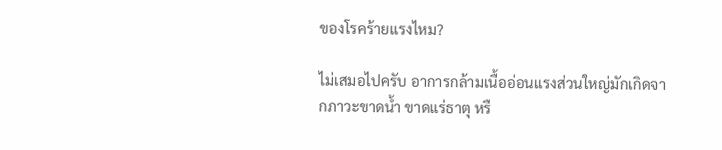ของโรคร้ายแรงไหม?

ไม่เสมอไปครับ อาการกล้ามเนื้ออ่อนแรงส่วนใหญ่มักเกิดจากภาวะขาดน้ำ ขาดแร่ธาตุ หรื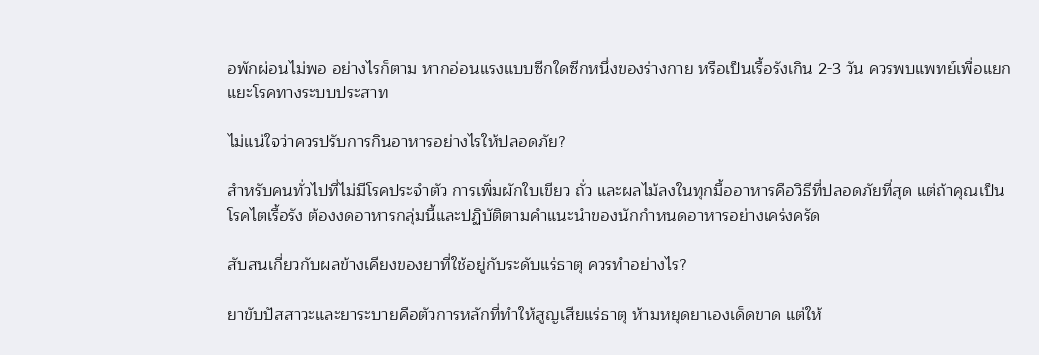อพักผ่อนไม่พอ อย่างไรก็ตาม หากอ่อนแรงแบบซีกใดซีกหนึ่งของร่างกาย หรือเป็นเรื้อรังเกิน 2-3 วัน ควรพบแพทย์เพื่อแยกแยะโรคทางระบบประสาท

ไม่แน่ใจว่าควรปรับการกินอาหารอย่างไรให้ปลอดภัย?

สำหรับคนทั่วไปที่ไม่มีโรคประจำตัว การเพิ่มผักใบเขียว ถั่ว และผลไม้ลงในทุกมื้ออาหารคือวิธีที่ปลอดภัยที่สุด แต่ถ้าคุณเป็นโรคไตเรื้อรัง ต้องงดอาหารกลุ่มนี้และปฏิบัติตามคำแนะนำของนักกำหนดอาหารอย่างเคร่งครัด

สับสนเกี่ยวกับผลข้างเคียงของยาที่ใช้อยู่กับระดับแร่ธาตุ ควรทำอย่างไร?

ยาขับปัสสาวะและยาระบายคือตัวการหลักที่ทำให้สูญเสียแร่ธาตุ ห้ามหยุดยาเองเด็ดขาด แต่ให้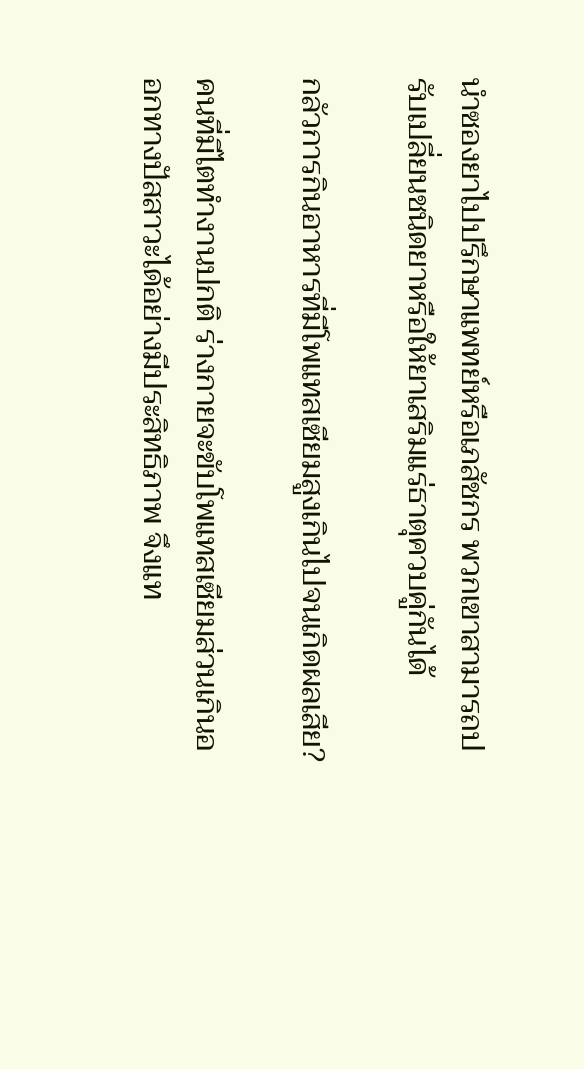นำซองยาไปปรึกษาแพทย์หรือเภสัชกร พวกเขาสามารถปรับเปลี่ยนชนิดยาหรือให้ยาเสริมแร่ธาตุควบคู่กันได้

กลัวการกินอาหารที่มีโพแทสเซียมสูงเกินไปจนเกิดผลเสีย?

คนที่มีไตทำงานปกติ ร่างกายจะขับโพแทสเซียมส่วนเกินออกทางปัสสาวะได้อย่างมีประสิทธิภาพ จึงแท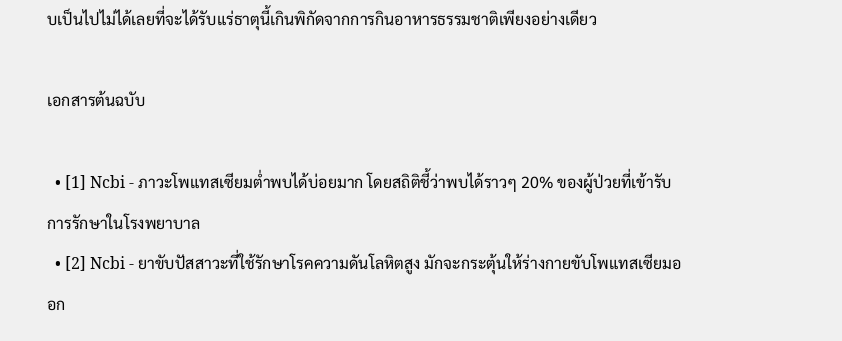บเป็นไปไม่ได้เลยที่จะได้รับแร่ธาตุนี้เกินพิกัดจากการกินอาหารธรรมชาติเพียงอย่างเดียว

เอกสารต้นฉบับ

  • [1] Ncbi - ภาวะโพแทสเซียมต่ำพบได้บ่อยมาก โดยสถิติชี้ว่าพบได้ราวๆ 20% ของผู้ป่วยที่เข้ารับการรักษาในโรงพยาบาล
  • [2] Ncbi - ยาขับปัสสาวะที่ใช้รักษาโรคความดันโลหิตสูง มักจะกระตุ้นให้ร่างกายขับโพแทสเซียมออก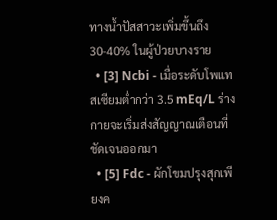ทางน้ำปัสสาวะเพิ่มขึ้นถึง 30-40% ในผู้ป่วยบางราย
  • [3] Ncbi - เมื่อระดับโพแทสเซียมต่ำกว่า 3.5 mEq/L ร่างกายจะเริ่มส่งสัญญาณเตือนที่ชัดเจนออกมา
  • [5] Fdc - ผักโขมปรุงสุกเพียงค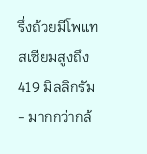รึ่งถ้วยมีโพแทสเซียมสูงถึง 419 มิลลิกรัม - มากกว่ากล้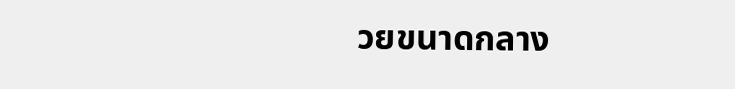วยขนาดกลาง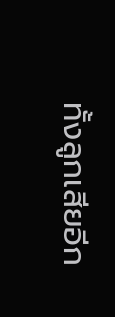ทั้งลูกเสียอีก